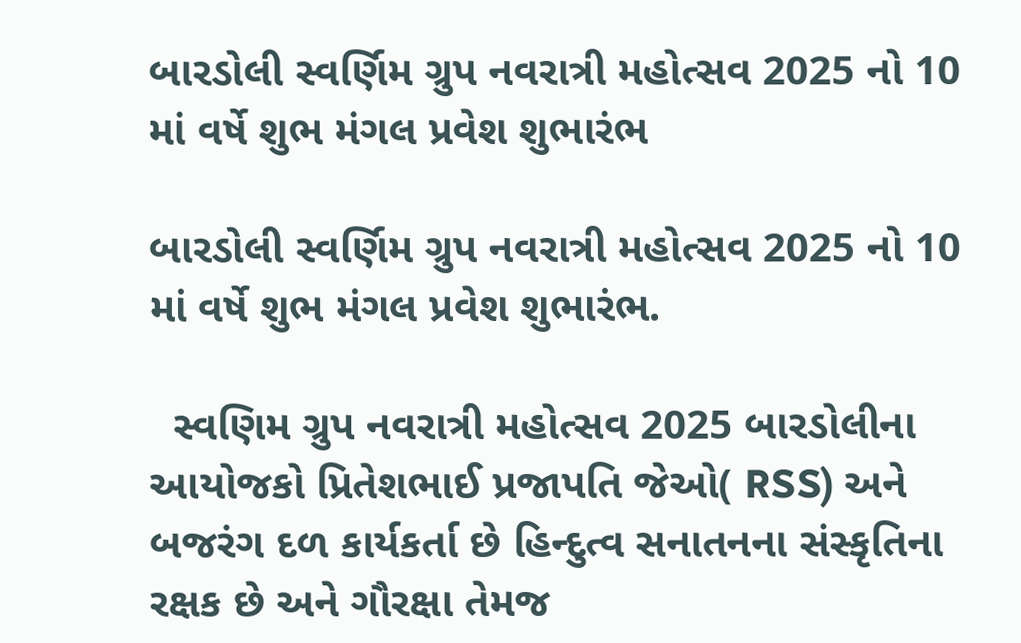બારડોલી સ્વર્ણિમ ગ્રુપ નવરાત્રી મહોત્સવ 2025 નો 10 માં વર્ષે શુભ મંગલ પ્રવેશ શુભારંભ

બારડોલી સ્વર્ણિમ ગ્રુપ નવરાત્રી મહોત્સવ 2025 નો 10 માં વર્ષે શુભ મંગલ પ્રવેશ શુભારંભ.

  સ્વણિમ ગ્રુપ નવરાત્રી મહોત્સવ 2025 બારડોલીના આયોજકો પ્રિતેશભાઈ પ્રજાપતિ જેઓ( RSS) અને બજરંગ દળ કાર્યકર્તા છે હિન્દુત્વ સનાતનના સંસ્કૃતિના રક્ષક છે અને ગૌરક્ષા તેમજ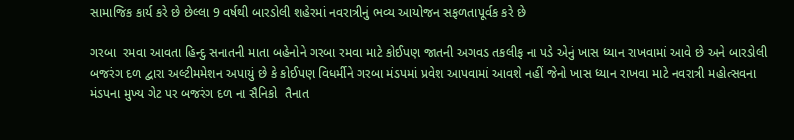સામાજિક કાર્ય કરે છે છેલ્લા 9 વર્ષથી બારડોલી શહેરમાં નવરાત્રીનું ભવ્ય આયોજન સફળતાપૂર્વક કરે છે

ગરબા  રમવા આવતા હિન્દુ સનાતની માતા બહેનોને ગરબા રમવા માટે કોઈપણ જાતની અગવડ તકલીફ ના પડે એનું ખાસ ધ્યાન રાખવામાં આવે છે અને બારડોલી બજરંગ દળ દ્વારા અલ્ટીમમેશન અપાયું છે કે કોઈપણ વિધર્મીને ગરબા મંડપમાં પ્રવેશ આપવામાં આવશે નહીં જેનો ખાસ ધ્યાન રાખવા માટે નવરાત્રી મહોત્સવના મંડપના મુખ્ય ગેટ પર બજરંગ દળ ના સૈનિકો  તૈનાત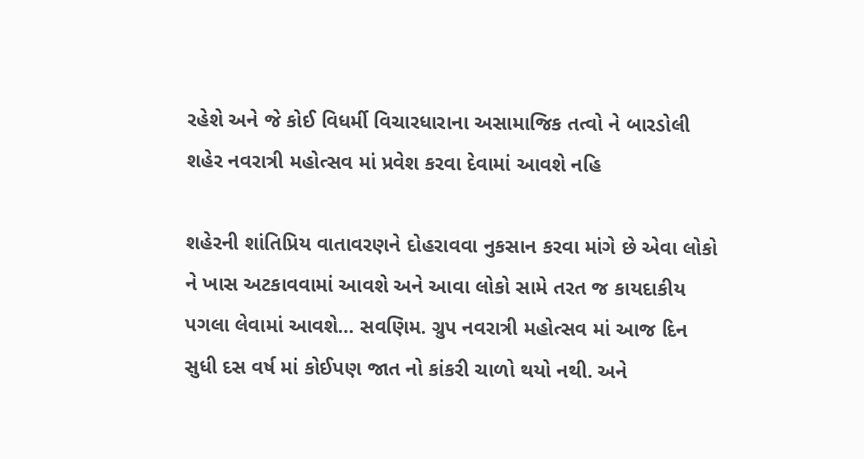રહેશે અને જે કોઈ વિધર્મી વિચારધારાના અસામાજિક તત્વો ને બારડોલી શહેર નવરાત્રી મહોત્સવ માં પ્રવેશ કરવા દેવામાં આવશે નહિ

શહેરની શાંતિપ્રિય વાતાવરણને દોહરાવવા નુકસાન કરવા માંગે છે એવા લોકો ને ખાસ અટકાવવામાં આવશે અને આવા લોકો સામે તરત જ કાયદાકીય પગલા લેવામાં આવશે… સવણિમ. ગ્રુપ નવરાત્રી મહોત્સવ માં આજ દિન સુધી દસ વર્ષ માં કોઈપણ જાત નો કાંકરી ચાળો થયો નથી. અને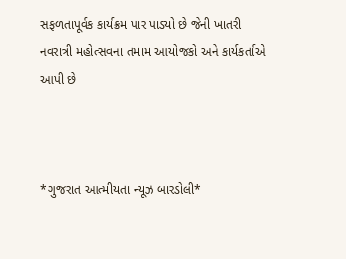સફળતાપૂર્વક કાર્યક્રમ પાર પાડ્યો છે જેની ખાતરી નવરાત્રી મહોત્સવના તમામ આયોજકો અને કાર્યકર્તાએ આપી છે



*ગુજરાત આત્મીયતા ન્યૂઝ બારડોલી*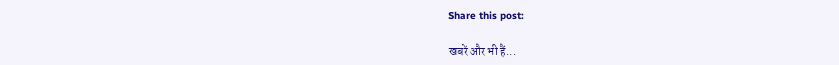Share this post:

खबरें और भी हैं...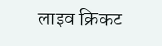लाइव क्रिकट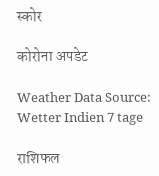स्कोर

कोरोना अपडेट

Weather Data Source: Wetter Indien 7 tage

राशिफल